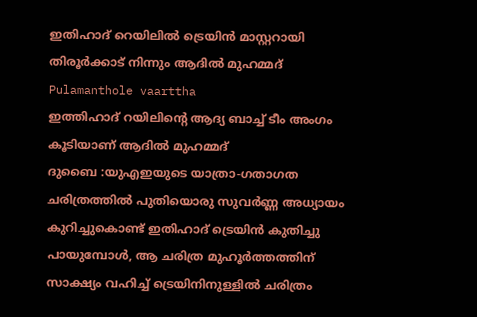ഇതിഹാദ് റെയിലിൽ ട്രെയിൻ മാസ്റ്ററായി തിരൂർക്കാട് നിന്നും ആദിൽ മുഹമ്മദ്
Pulamanthole vaarttha
ഇത്തിഹാദ് റയിലിന്റെ ആദ്യ ബാച്ച് ടീം അംഗം കൂടിയാണ് ആദിൽ മുഹമ്മദ്
ദുബൈ :യുഎഇയുടെ യാത്രാ-ഗതാഗത ചരിത്രത്തിൽ പുതിയൊരു സുവർണ്ണ അധ്യായം കുറിച്ചുകൊണ്ട് ഇതിഹാദ് ട്രെയിൻ കുതിച്ചു പായുമ്പോൾ, ആ ചരിത്ര മുഹൂർത്തത്തിന് സാക്ഷ്യം വഹിച്ച് ട്രെയിനിനുള്ളിൽ ചരിത്രം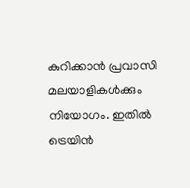കുറിക്കാൻ പ്രവാസി മലയാളികൾക്കും നിയോഗം. ഇതിൽ ട്രെയിൻ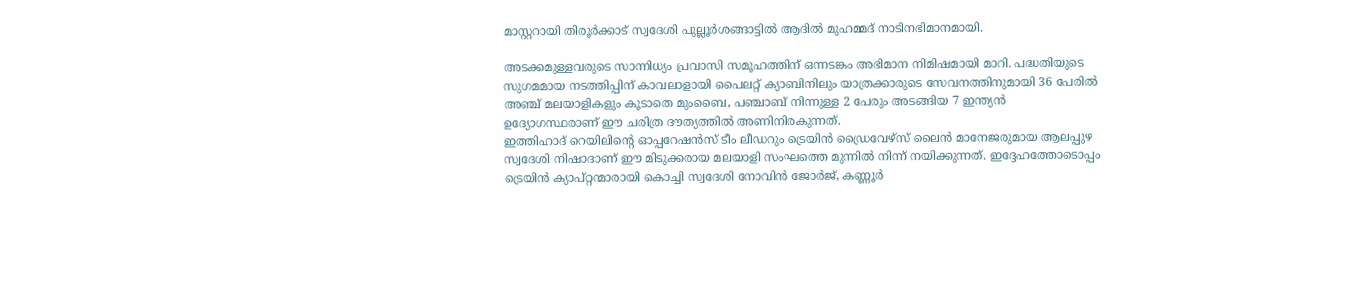മാസ്റ്ററായി തിരൂർക്കാട് സ്വദേശി പുല്ലൂർശങ്ങാട്ടിൽ ആദിൽ മുഹമ്മദ് നാടിനഭിമാനമായി.

അടക്കമുള്ളവരുടെ സാന്നിധ്യം പ്രവാസി സമൂഹത്തിന് ഒന്നടങ്കം അഭിമാന നിമിഷമായി മാറി. പദ്ധതിയുടെ സുഗമമായ നടത്തിപ്പിന് കാവലാളായി പൈലറ്റ് ക്യാബിനിലും യാത്രക്കാരുടെ സേവനത്തിനുമായി 36 പേരിൽ അഞ്ച് മലയാളികളും കൂടാതെ മുംബൈ, പഞ്ചാബ് നിന്നുള്ള 2 പേരും അടങ്ങിയ 7 ഇന്ത്യൻ ഉദ്യോഗസ്ഥരാണ് ഈ ചരിത്ര ദൗത്യത്തിൽ അണിനിരകുന്നത്.
ഇത്തിഹാദ് റെയിലിന്റെ ഓപ്പറേഷൻസ് ടീം ലീഡറും ട്രെയിൻ ഡ്രൈവേഴ്സ് ലൈൻ മാനേജരുമായ ആലപ്പുഴ സ്വദേശി നിഷാദാണ് ഈ മിടുക്കരായ മലയാളി സംഘത്തെ മുന്നിൽ നിന്ന് നയിക്കുന്നത്. ഇദ്ദേഹത്തോടൊപ്പം ട്രെയിൻ ക്യാപ്റ്റന്മാരായി കൊച്ചി സ്വദേശി നോവിൻ ജോർജ്, കണ്ണൂർ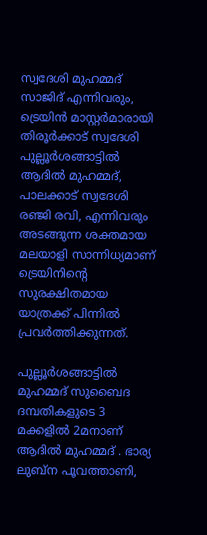സ്വദേശി മുഹമ്മദ് സാജിദ് എന്നിവരും, ട്രെയിൻ മാസ്റ്റർമാരായി തിരൂർക്കാട് സ്വദേശി പുല്ലൂർശങ്ങാട്ടിൽ ആദിൽ മുഹമ്മദ്, പാലക്കാട് സ്വദേശി രഞ്ജി രവി, എന്നിവരും അടങ്ങുന്ന ശക്തമായ മലയാളി സാന്നിധ്യമാണ് ട്രെയിനിന്റെ സുരക്ഷിതമായ യാത്രക്ക് പിന്നിൽ പ്രവർത്തിക്കുന്നത്.

പുല്ലൂർശങ്ങാട്ടിൽ മുഹമ്മദ് സുബൈദ ദമ്പതികളുടെ 3 മക്കളിൽ 2മനാണ് ആദിൽ മുഹമ്മദ് . ഭാര്യ ലുബ്ന പൂവത്താണി,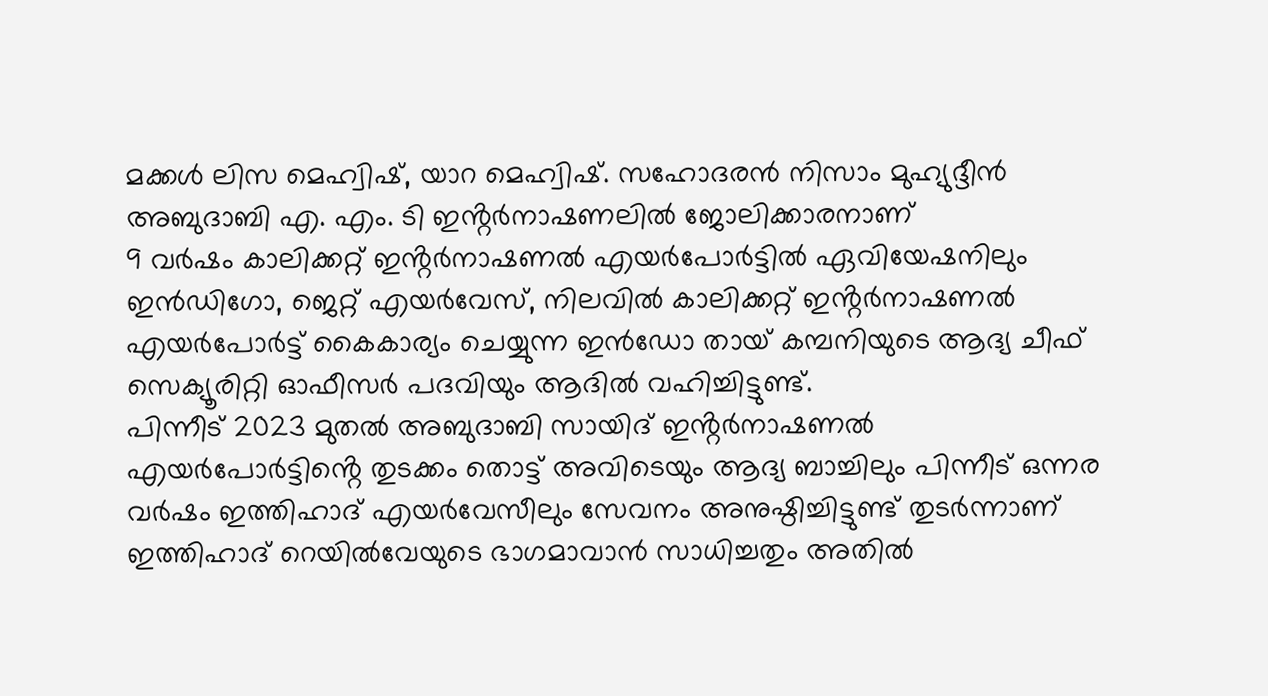മക്കൾ ലിസ മെഹ്വിഷ്, യാറ മെഹ്വിഷ്. സഹോദരൻ നിസാം മുഹ്യുദ്ദീൻ അബുദാബി എ. എം. ടി ഇൻ്റർനാഷണലിൽ ജോലിക്കാരനാണ്
9 വർഷം കാലിക്കറ്റ് ഇൻ്റർനാഷണൽ എയർപോർട്ടിൽ ഏവിയേഷനിലും ഇൻഡിഗോ, ജെറ്റ് എയർവേസ്, നിലവിൽ കാലിക്കറ്റ് ഇൻ്റർനാഷണൽ എയർപോർട്ട് കൈകാര്യം ചെയ്യുന്ന ഇൻഡോ തായ് കമ്പനിയുടെ ആദ്യ ചീഫ് സെക്യൂരിറ്റി ഓഫീസർ പദവിയും ആദിൽ വഹിച്ചിട്ടുണ്ട്.
പിന്നീട് 2023 മുതൽ അബുദാബി സായിദ് ഇൻ്റർനാഷണൽ എയർപോർട്ടിൻ്റെ തുടക്കം തൊട്ട് അവിടെയും ആദ്യ ബാച്ചിലും പിന്നീട് ഒന്നര വർഷം ഇത്തിഹാദ് എയർവേസീലും സേവനം അനുഷ്ഠിച്ചിട്ടുണ്ട് തുടർന്നാണ് ഇത്തിഹാദ് റെയിൽവേയുടെ ഭാഗമാവാൻ സാധിച്ചതും അതിൽ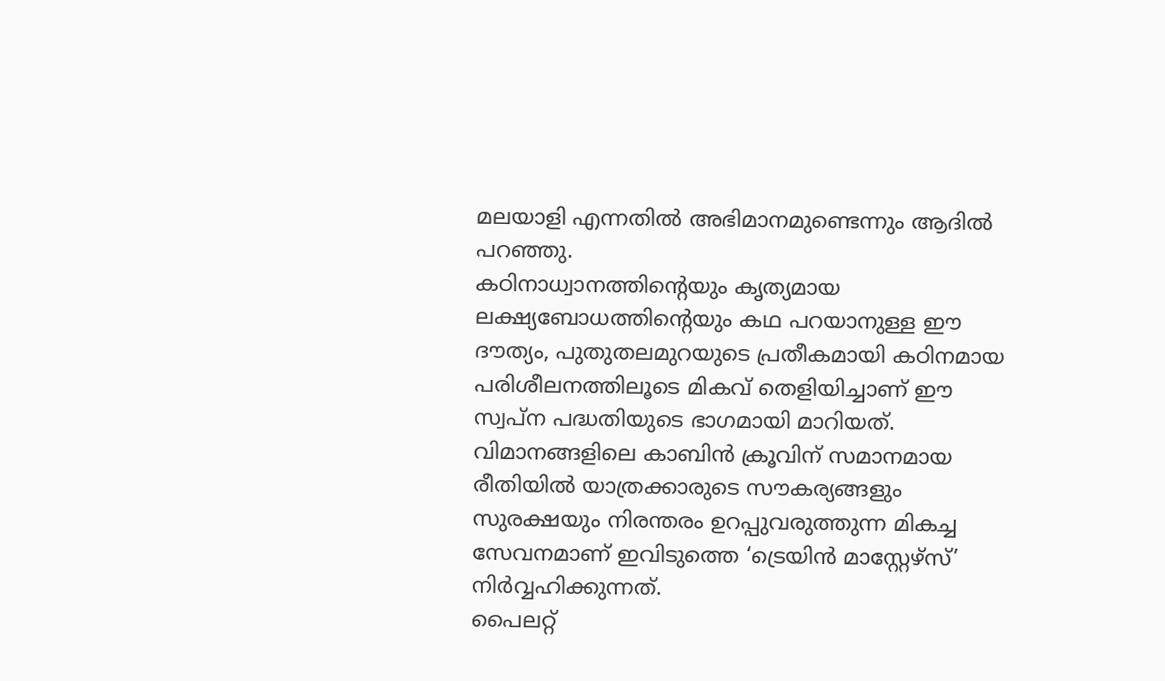മലയാളി എന്നതിൽ അഭിമാനമുണ്ടെന്നും ആദിൽ പറഞ്ഞു.
കഠിനാധ്വാനത്തിൻ്റെയും കൃത്യമായ ലക്ഷ്യബോധത്തിന്റെയും കഥ പറയാനുള്ള ഈ ദൗത്യം, പുതുതലമുറയുടെ പ്രതീകമായി കഠിനമായ പരിശീലനത്തിലൂടെ മികവ് തെളിയിച്ചാണ് ഈ സ്വപ്ന പദ്ധതിയുടെ ഭാഗമായി മാറിയത്. വിമാനങ്ങളിലെ കാബിൻ ക്രൂവിന് സമാനമായ രീതിയിൽ യാത്രക്കാരുടെ സൗകര്യങ്ങളും സുരക്ഷയും നിരന്തരം ഉറപ്പുവരുത്തുന്ന മികച്ച സേവനമാണ് ഇവിടുത്തെ ‘ട്രെയിൻ മാസ്റ്റേഴ്സ്’ നിർവ്വഹിക്കുന്നത്.
പൈലറ്റ്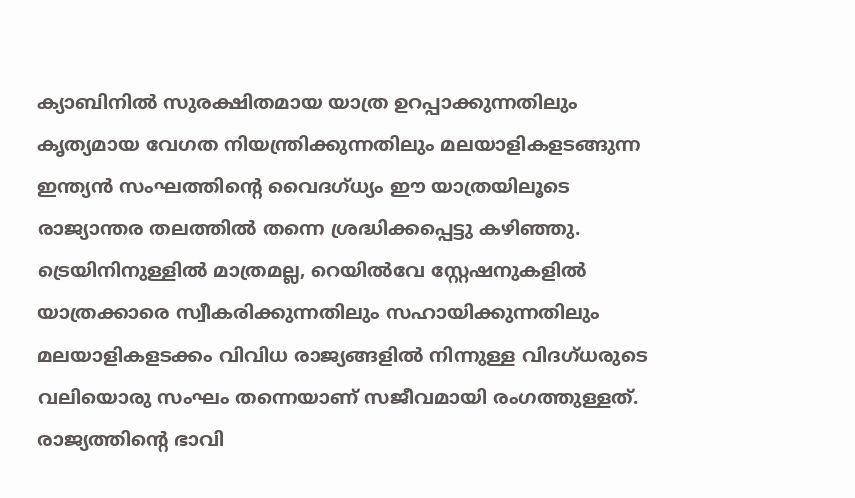ക്യാബിനിൽ സുരക്ഷിതമായ യാത്ര ഉറപ്പാക്കുന്നതിലും കൃത്യമായ വേഗത നിയന്ത്രിക്കുന്നതിലും മലയാളികളടങ്ങുന്ന ഇന്ത്യൻ സംഘത്തിന്റെ വൈദഗ്ധ്യം ഈ യാത്രയിലൂടെ രാജ്യാന്തര തലത്തിൽ തന്നെ ശ്രദ്ധിക്കപ്പെട്ടു കഴിഞ്ഞു. ട്രെയിനിനുള്ളിൽ മാത്രമല്ല, റെയിൽവേ സ്റ്റേഷനുകളിൽ യാത്രക്കാരെ സ്വീകരിക്കുന്നതിലും സഹായിക്കുന്നതിലും മലയാളികളടക്കം വിവിധ രാജ്യങ്ങളിൽ നിന്നുള്ള വിദഗ്ധരുടെ വലിയൊരു സംഘം തന്നെയാണ് സജീവമായി രംഗത്തുള്ളത്.
രാജ്യത്തിന്റെ ഭാവി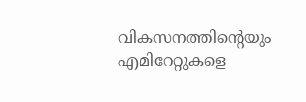വികസനത്തിന്റെയും എമിറേറ്റുകളെ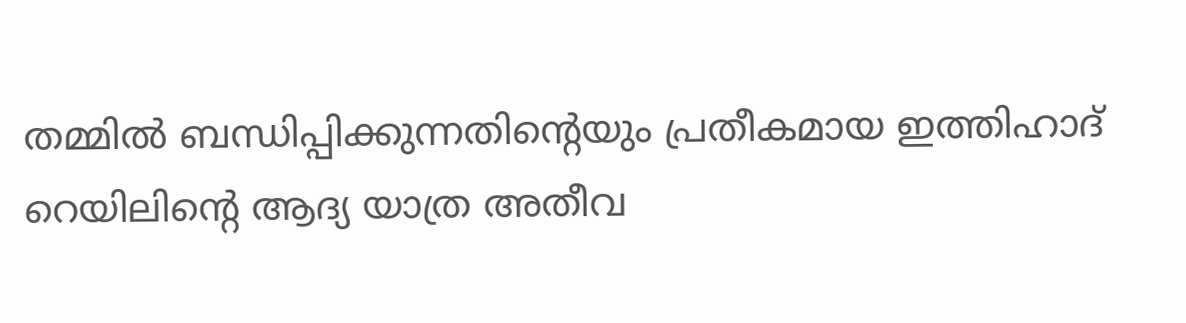തമ്മിൽ ബന്ധിപ്പിക്കുന്നതിന്റെയും പ്രതീകമായ ഇത്തിഹാദ് റെയിലിന്റെ ആദ്യ യാത്ര അതീവ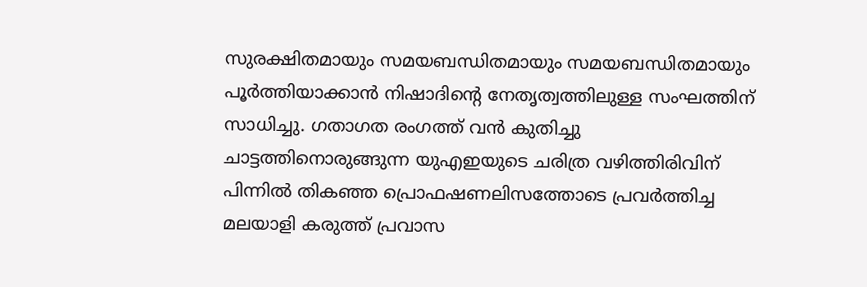സുരക്ഷിതമായും സമയബന്ധിതമായും സമയബന്ധിതമായും പൂർത്തിയാക്കാൻ നിഷാദിന്റെ നേതൃത്വത്തിലുള്ള സംഘത്തിന് സാധിച്ചു. ഗതാഗത രംഗത്ത് വൻ കുതിച്ചു ചാട്ടത്തിനൊരുങ്ങുന്ന യുഎഇയുടെ ചരിത്ര വഴിത്തിരിവിന് പിന്നിൽ തികഞ്ഞ പ്രൊഫഷണലിസത്തോടെ പ്രവർത്തിച്ച മലയാളി കരുത്ത് പ്രവാസ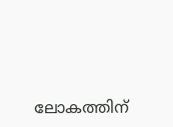ലോകത്തിന്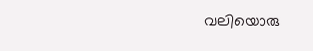വലിയൊരു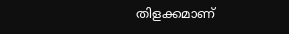തിളക്കമാണ്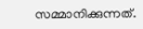സമ്മാനിക്കുന്നത്.